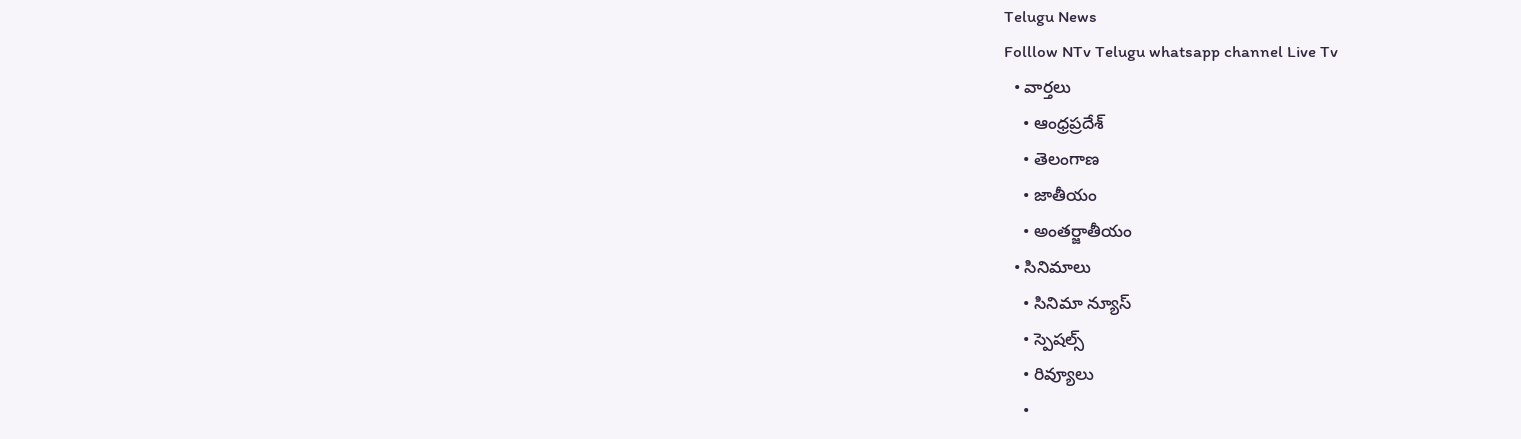Telugu News
Folllow NTv Telugu whatsapp channel Live Tv
  • వార్తలు
    • ఆంధ్రప్రదేశ్
    • తెలంగాణ
    • జాతీయం
    • అంతర్జాతీయం
  • సినిమాలు
    • సినిమా న్యూస్
    • స్పెషల్స్
    • రివ్యూలు
    •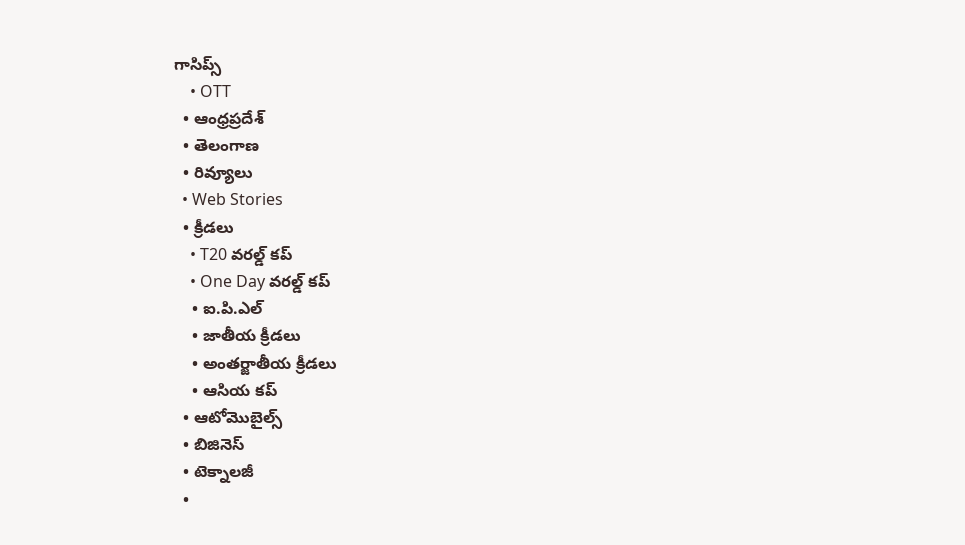గాసిప్స్
    • OTT
  • ఆంధ్రప్రదేశ్
  • తెలంగాణ
  • రివ్యూలు
  • Web Stories
  • క్రీడలు
    • T20 వరల్డ్ కప్
    • One Day వరల్డ్ కప్
    • ఐ.పి.ఎల్
    • జాతీయ క్రీడలు
    • అంతర్జాతీయ క్రీడలు
    • ఆసియ కప్
  • ఆటోమొబైల్స్
  • బిజినెస్‌
  • టెక్నాలజీ
  •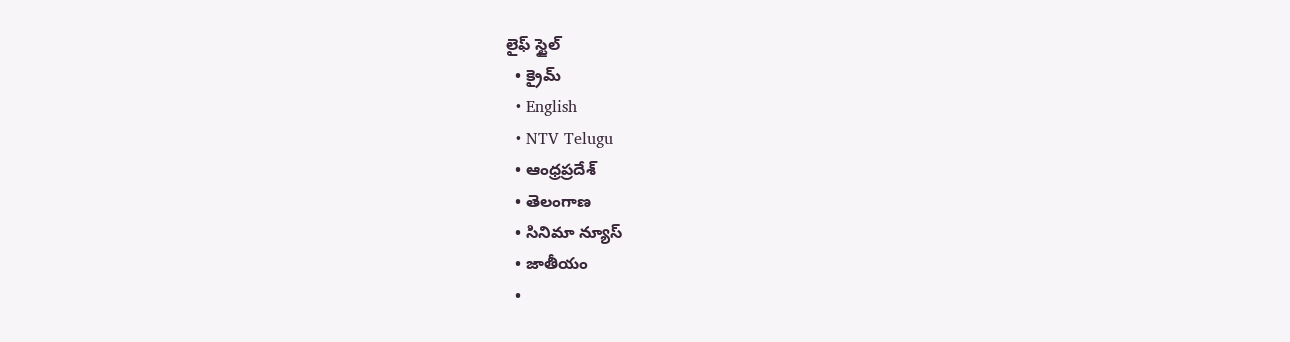లైఫ్ స్టైల్
  • క్రైమ్
  • English
  • NTV Telugu
  • ఆంధ్రప్రదేశ్
  • తెలంగాణ
  • సినిమా న్యూస్
  • జాతీయం
  •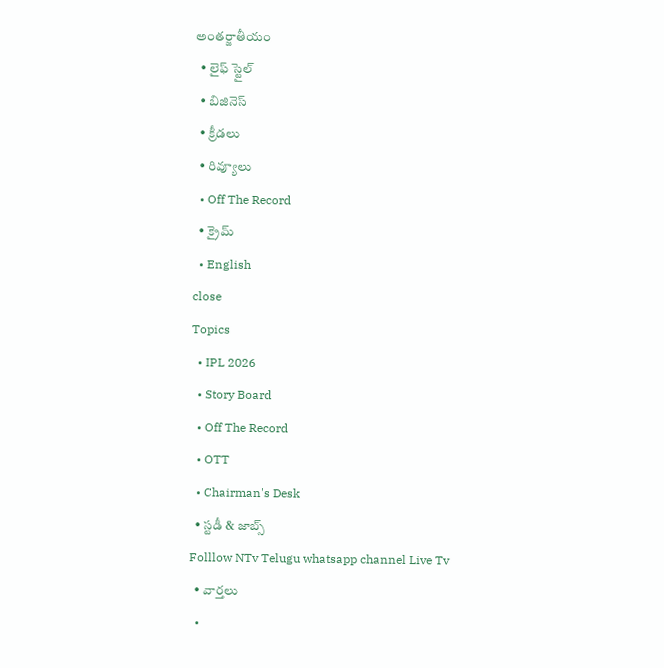అంతర్జాతీయం
  • లైఫ్ స్టైల్
  • బిజినెస్‌
  • క్రీడలు
  • రివ్యూలు
  • Off The Record
  • క్రైమ్
  • English
close
Topics
  • IPL 2026
  • Story Board
  • Off The Record
  • OTT
  • Chairman's Desk
  • స్టడీ & జాబ్స్
Folllow NTv Telugu whatsapp channel Live Tv
  • వార్తలు
  •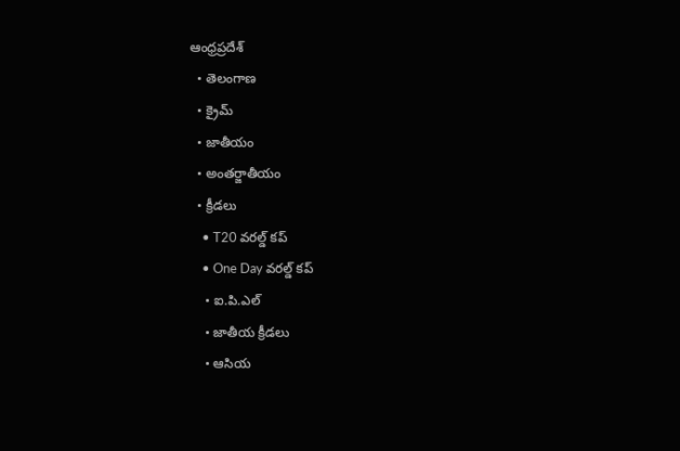ఆంధ్రప్రదేశ్
  • తెలంగాణ
  • క్రైమ్
  • జాతీయం
  • అంతర్జాతీయం
  • క్రీడలు
    • T20 వరల్డ్ కప్
    • One Day వరల్డ్ కప్
    • ఐ.పి.ఎల్
    • జాతీయ క్రీడలు
    • ఆసియ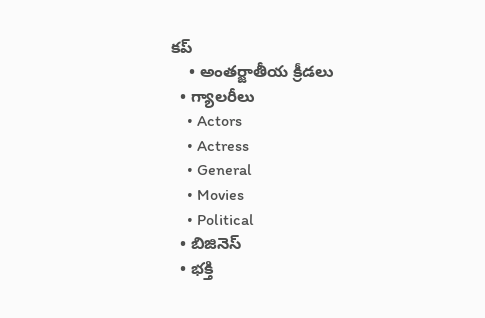కప్
    • అంతర్జాతీయ క్రీడలు
  • గ్యాలరీలు
    • Actors
    • Actress
    • General
    • Movies
    • Political
  • బిజినెస్‌
  • భక్తి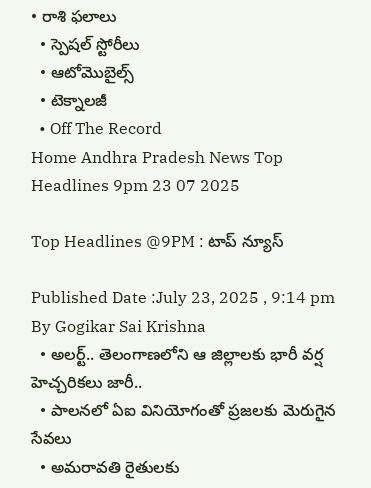• రాశి ఫలాలు
  • స్పెషల్‌ స్టోరీలు
  • ఆటోమొబైల్స్
  • టెక్నాలజీ
  • Off The Record
Home Andhra Pradesh News Top Headlines 9pm 23 07 2025

Top Headlines @9PM : టాప్‌ న్యూస్‌

Published Date :July 23, 2025 , 9:14 pm
By Gogikar Sai Krishna
  • అలర్ట్.. తెలంగాణలోని ఆ జిల్లాలకు భారీ వర్ష హెచ్చరికలు జారీ..
  • పాలనలో ఏఐ వినియోగంతో ప్రజలకు మెరుగైన సేవలు
  • అమరావతి రైతులకు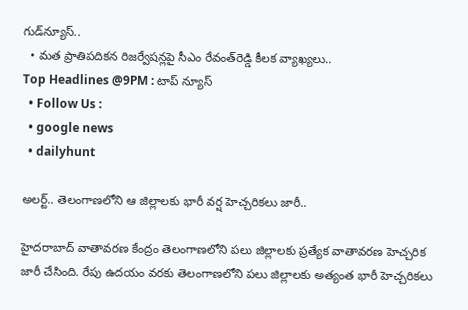గుడ్‌న్యూస్‌..
  • మత ప్రాతిపదికన రిజర్వేషన్లపై సీఎం రేవంత్‌రెడ్డి కీలక వ్యాఖ్యలు..
Top Headlines @9PM : టాప్‌ న్యూస్‌
  • Follow Us :
  • google news
  • dailyhunt

అలర్ట్.. తెలంగాణలోని ఆ జిల్లాలకు భారీ వర్ష హెచ్చరికలు జారీ..

హైదరాబాద్ వాతావరణ కేంద్రం తెలంగాణలోని పలు జిల్లాలకు ప్రత్యేక వాతావరణ హెచ్చరిక జారీ చేసింది. రేపు ఉదయం వరకు తెలంగాణలోని పలు జిల్లాలకు అత్యంత భారీ హెచ్చరికలు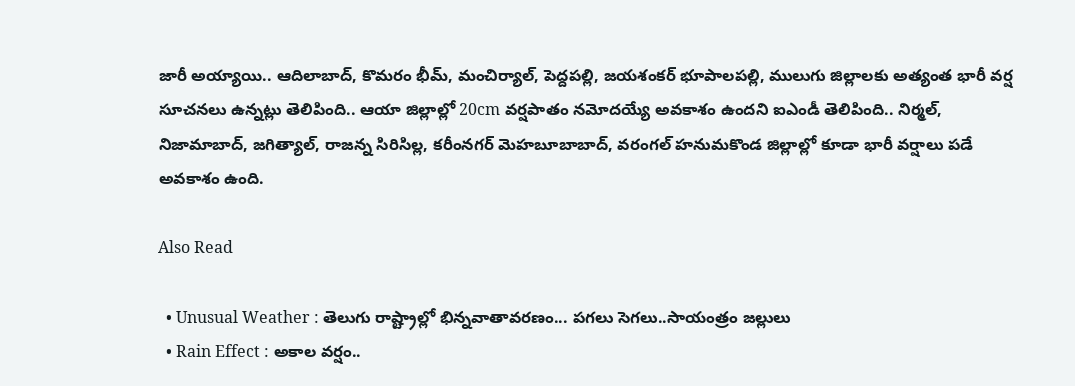జారీ అయ్యాయి.. ఆదిలాబాద్, కొమరం భీమ్, మంచిర్యాల్, పెద్దపల్లి, జయశంకర్ భూపాలపల్లి, ములుగు జిల్లాలకు అత్యంత భారీ వర్ష సూచనలు ఉన్నట్లు తెలిపింది.. ఆయా జిల్లాల్లో 20cm వర్షపాతం నమోదయ్యే అవకాశం ఉందని ఐఎండీ తెలిపింది.. నిర్మల్, నిజామాబాద్, జగిత్యాల్, రాజన్న సిరిసిల్ల, కరీంనగర్ మెహబూబాబాద్, వరంగల్ హనుమకొండ జిల్లాల్లో కూడా భారీ వర్షాలు పడే అవకాశం ఉంది.

Also Read

  • Unusual Weather : తెలుగు రాష్ట్రాల్లో భిన్నవాతావరణం... పగలు సెగలు..సాయంత్రం జల్లులు
  • Rain Effect : అకాల వర్షం..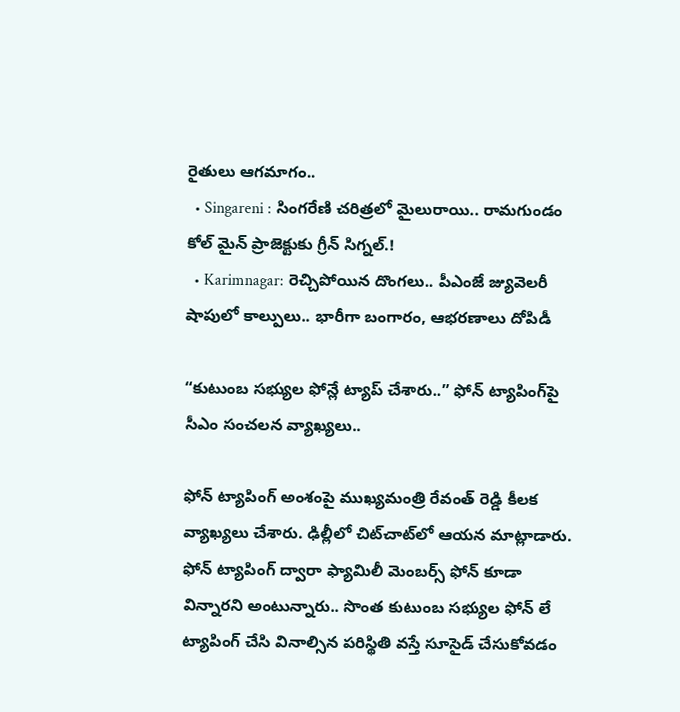రైతులు ఆగమాగం..
  • Singareni : సింగరేణి చరిత్రలో మైలురాయి.. రామగుండం కోల్ మైన్ ప్రాజెక్టుకు గ్రీన్ సిగ్నల్.!
  • Karimnagar: రెచ్చిపోయిన దొంగలు.. పీఎంజే జ్యువెలరీ షాపులో కాల్పులు.. భారీగా బంగారం, ఆభరణాలు దోపిడీ

“కుటుంబ సభ్యుల ఫోన్లే ట్యాప్ చేశారు..” ఫోన్ ట్యాపింగ్‌పై సీఎం సంచలన వ్యాఖ్యలు..

ఫోన్ ట్యాపింగ్ అంశంపై ముఖ్యమంత్రి రేవంత్ రెడ్డి కీలక వ్యాఖ్యలు చేశారు. ఢిల్లీలో చిట్‌చాట్‌లో ఆయన మాట్లాడారు. ఫోన్ ట్యాపింగ్ ద్వారా ఫ్యామిలీ మెంబర్స్ ఫోన్ కూడా విన్నారని అంటున్నారు.. సొంత కుటుంబ సభ్యుల ఫోన్‌ లే ట్యాపింగ్ చేసి వినాల్సిన పరిస్థితి వస్తే సూసైడ్ చేసుకోవడం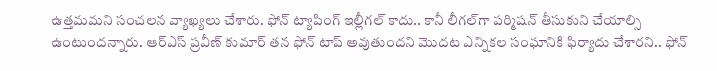ఉత్తమమని సంచలన వ్యాఖ్యలు చేశారు. ఫోన్ ట్యాపింగ్ ఇల్లీగల్ కాదు.. కానీ లీగల్‌గా పర్మిషన్ తీసుకుని చేయాల్సి ఉంటుందన్నారు. ఆర్ఎస్ ప్రవీణ్ కుమార్ తన ఫోన్ టాప్ అవుతుందని మొదట ఎన్నికల సంఘానికి ఫిర్యాదు చేశారని.. ఫోన్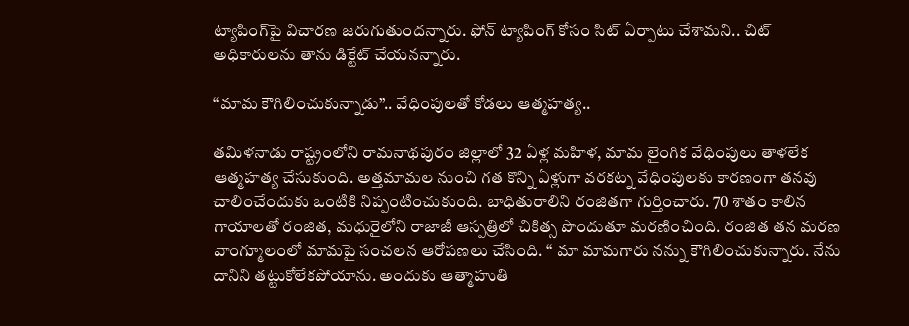ట్యాపింగ్‌పై విచారణ జరుగుతుందన్నారు. ఫోన్ ట్యాపింగ్ కోసం సిట్ ఏర్పాటు చేశామని.. చిట్ అధికారులను తాను డిక్టేట్ చేయనన్నారు.

‘‘మామ కౌగిలించుకున్నాడు’’.. వేధింపులతో కోడలు ఆత్మహత్య..

తమిళనాడు రాష్ట్రంలోని రామనాథపురం జిల్లాలో 32 ఏళ్ల మహిళ, మామ లైంగిక వేధింపులు తాళలేక ఆత్మహత్య చేసుకుంది. అత్తమామల నుంచి గత కొన్ని ఏళ్లుగా వరకట్న వేధింపులకు కారణంగా తనవు చాలించేందుకు ఒంటికి నిప్పంటించుకుంది. బాధితురాలిని రంజితగా గుర్తించారు. 70 శాతం కాలిన గాయాలతో రంజిత, మధురైలోని రాజాజీ ఆస్పత్రిలో చికిత్స పొందుతూ మరణించింది. రంజిత తన మరణ వాంగ్మూలంలో మామపై సంచలన ఆరోపణలు చేసింది. ‘‘ మా మామగారు నన్ను కౌగిలించుకున్నారు. నేను దానిని తట్టుకోలేకపోయాను. అందుకు ఆత్మాహుతి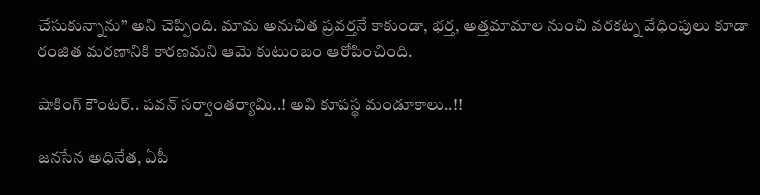చేసుకున్నాను’’ అని చెప్పింది. మామ అనుచిత ప్రవర్తనే కాకుండా, భర్త, అత్తమామాల నుంచి వరకట్న వేధింపులు కూడా రంజిత మరణానికి కారణమని ఆమె కుటుంబం ఆరోపించింది.

షాకింగ్‌ కౌంటర్‌.. పవన్ సర్వాంతర్యామి..! అవి కూపస్థ మండూకాలు..!!

జనసేన అధినేత, ఏపీ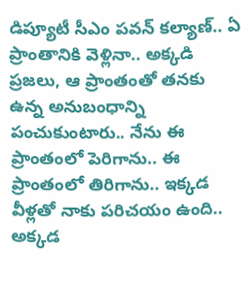డిప్యూటీ సీఎం పవన్‌ కల్యాణ్‌.. ఏ ప్రాంతానికి వెళ్లినా.. అక్కడి ప్రజలు, ఆ ప్రాంతంతో తనకు ఉన్న అనుబంధాన్ని పంచుకుంటారు.. నేను ఈ ప్రాంతంలో పెరిగాను.. ఈ ప్రాంతంలో తిరిగాను.. ఇక్కడ వీళ్లతో నాకు పరిచయం ఉంది.. అక్కడ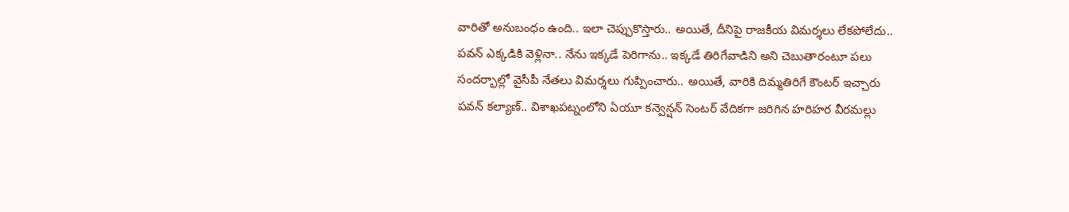వారితో అనుబంధం ఉంది.. ఇలా చెప్పుకొస్తారు.. అయితే, దీనిపై రాజకీయ విమర్శలు లేకపోలేదు.. పవన్‌ ఎక్కడికి వెళ్లినా.. నేను ఇక్కడే పెరిగాను.. ఇక్కడే తిరిగేవాడిని అని చెబుతారంటూ పలు సందర్భాల్లో వైసీపీ నేతలు విమర్శలు గుప్పించారు.. అయితే, వారికి దిమ్మతిరిగే కౌంటర్‌ ఇచ్చారు పవన్‌ కల్యాణ్‌.. విశాఖపట్నంలోని ఏయూ కన్వెన్షన్ సెంటర్‌ వేదికగా జరిగిన హరిహర వీరమల్లు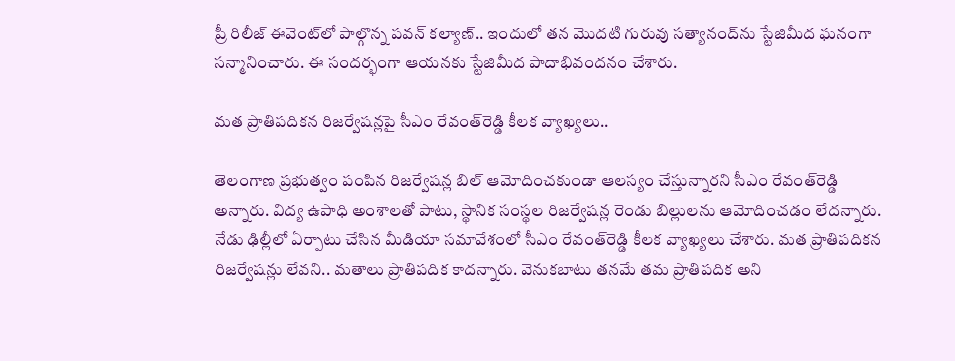ప్రీ రిలీజ్ ఈవెంట్‌లో పాల్గొన్న పవన్‌ కల్యాణ్.. ఇందులో తన మొదటి గురువు సత్యానంద్‌ను స్టేజిమీద ఘనంగా సన్మానించారు. ఈ సందర్భంగా ఆయనకు స్టేజిమీద పాదాభివందనం చేశారు.

మత ప్రాతిపదికన రిజర్వేషన్లపై సీఎం రేవంత్‌రెడ్డి కీలక వ్యాఖ్యలు..

తెలంగాణ ప్రభుత్వం పంపిన రిజర్వేషన్ల బిల్ ఆమోదించకుండా ఆలస్యం చేస్తున్నారని సీఎం రేవంత్‌రెడ్డి అన్నారు. విద్య ఉపాధి అంశాలతో పాటు, స్థానిక సంస్థల రిజర్వేషన్ల రెండు బిల్లులను ఆమోదించడం లేదన్నారు. నేడు ఢిల్లీలో ఏర్పాటు చేసిన మీడియా సమావేశంలో సీఎం రేవంత్‌రెడ్డి కీలక వ్యాఖ్యలు చేశారు. మత ప్రాతిపదికన రిజర్వేషన్లు లేవని.. మతాలు ప్రాతిపదిక కాదన్నారు. వెనుకబాటు తనమే తమ ప్రాతిపదిక అని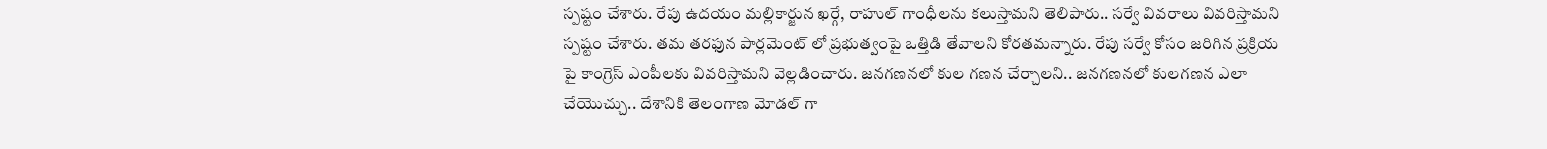స్పష్టం చేశారు. రేపు ఉదయం మల్లికార్జున ఖర్గే, రాహుల్ గాంధీలను కలుస్తామని తెలిపారు.. సర్వే వివరాలు వివరిస్తామని స్పష్టం చేశారు. తమ తరఫున పార్లమెంట్ లో ప్రభుత్వంపై ఒత్తిడి తేవాలని కోరతమన్నారు. రేపు సర్వే కోసం జరిగిన ప్రక్రియ పై కాంగ్రెస్ ఎంపీలకు వివరిస్తామని వెల్లడించారు. జనగణనలో కుల గణన చేర్చాలని.. జనగణనలో కులగణన ఎలా చేయొచ్చు.. దేశానికి తెలంగాణ మోడల్ గా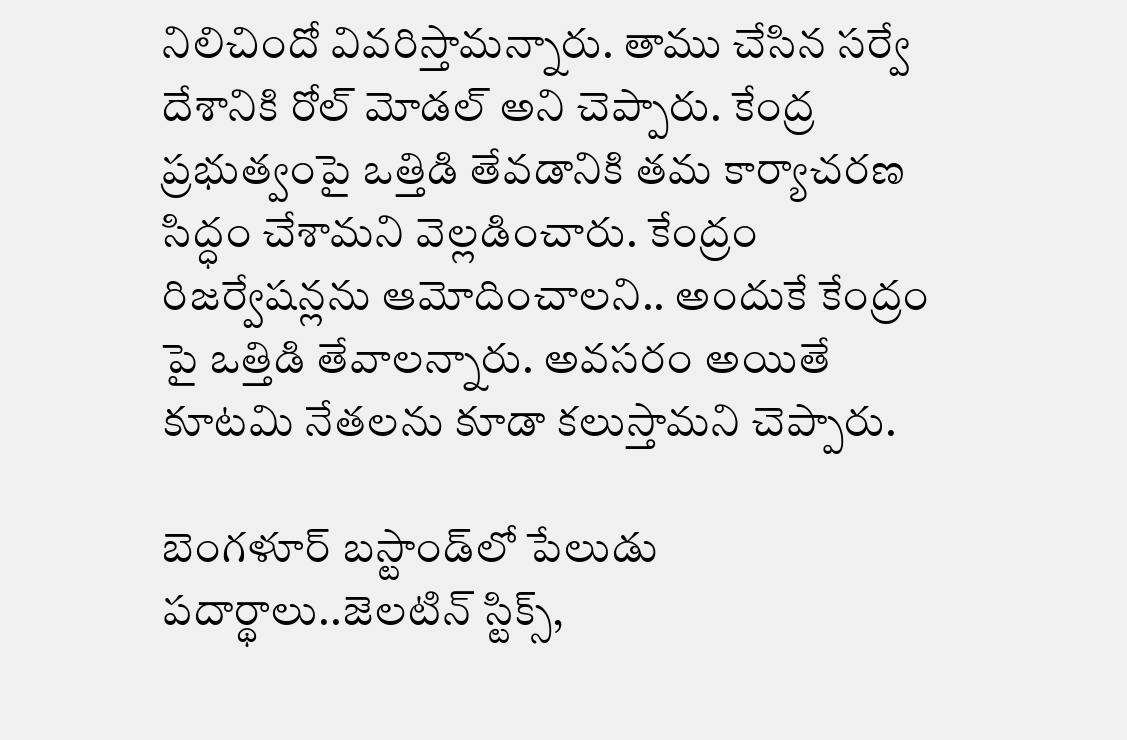నిలిచిందో వివరిస్తామన్నారు. తాము చేసిన సర్వే దేశానికి రోల్ మోడల్ అని చెప్పారు. కేంద్ర ప్రభుత్వంపై ఒత్తిడి తేవడానికి తమ కార్యాచరణ సిద్ధం చేశామని వెల్లడించారు. కేంద్రం రిజర్వేషన్లను ఆమోదించాలని.. అందుకే కేంద్రం పై ఒత్తిడి తేవాలన్నారు. అవసరం అయితే కూటమి నేతలను కూడా కలుస్తామని చెప్పారు.

బెంగళూర్ బస్టాండ్‌లో పేలుడు పదార్థాలు..జెలటిన్ స్టిక్స్,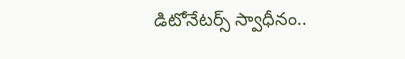డిటోనేటర్స్ స్వాధీనం..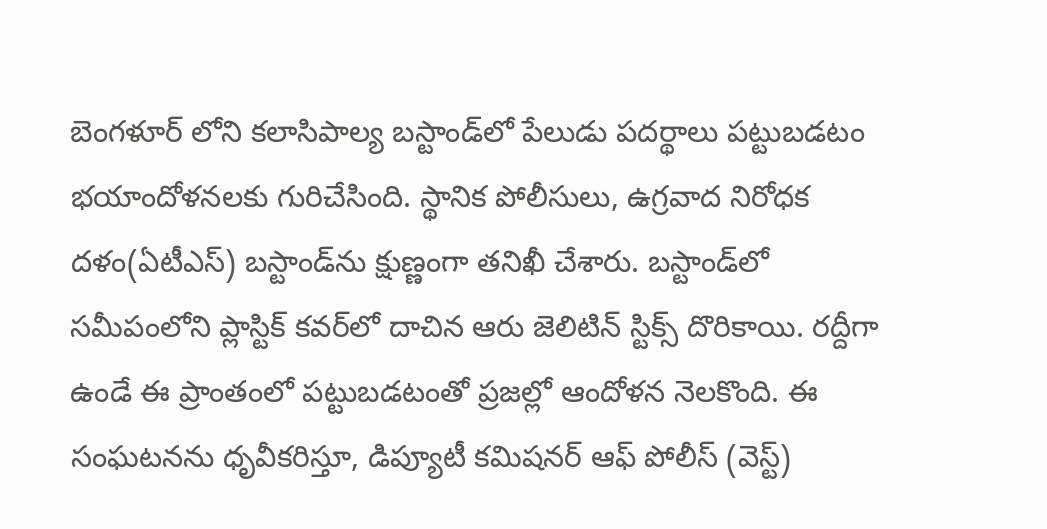బెంగళూర్ లోని కలాసిపాల్య బస్టాండ్‌లో పేలుడు పదర్థాలు పట్టుబడటం భయాందోళనలకు గురిచేసింది. స్థానిక పోలీసులు, ఉగ్రవాద నిరోధక దళం(ఏటీఎస్) బస్టాండ్‌ను క్షుణ్ణంగా తనిఖీ చేశారు. బస్టాండ్‌లో సమీపంలోని ప్లాస్టిక్ కవర్‌లో దాచిన ఆరు జెలిటిన్ స్టిక్స్ దొరికాయి. రద్దీగా ఉండే ఈ ప్రాంతంలో పట్టుబడటంతో ప్రజల్లో ఆందోళన నెలకొంది. ఈ సంఘటనను ధృవీకరిస్తూ, డిప్యూటీ కమిషనర్ ఆఫ్ పోలీస్ (వెస్ట్)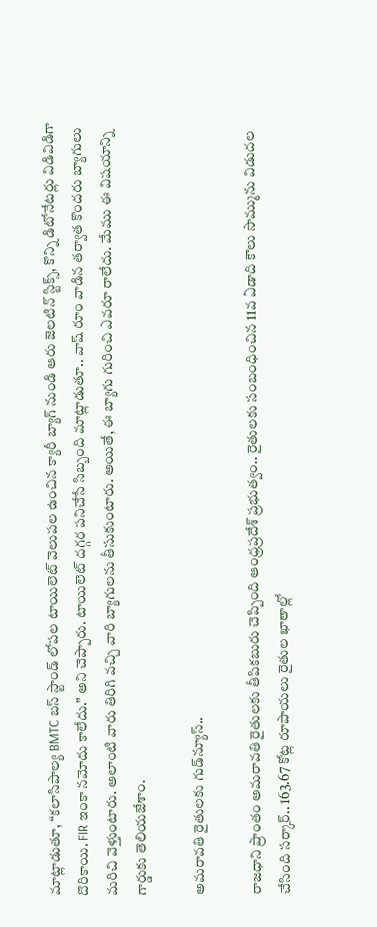మాట్లాడుతూ, “కలాసిపాల్య BMTC బస్ స్టాండ్ లోపల టాయిలెట్ వెలుపల ఉంచిన క్యారీ బ్యాగ్ నుండి ఆరు జెలటిన్ స్టిక్స్, కొన్ని డిటోనేటర్లు విడివిడిగా దొరికాయి. FIR ఇంకా నమోదు కాలేదు.” అని చెప్పారు. టాయిలెట్ దగ్గర పనిచేసే సిబ్బంది మాట్లాడుతూ.. వాష్ రూం వాడిన తర్వాత కొందరు బ్యాగులు మరిచి వెళ్తుంటారు. అలాంటి వారు తిరిగి వచ్చి వారి బ్యాగులను తీసుకుంటారు. అయితే, ఈ బ్యాగు గురించి ఎవరూ రాలేదు. మేము ఈ విషయాన్ని గార్డుకు తెలియజేశాం.

అమరావతి రైతులకు గుడ్‌న్యూస్‌..

రాజధాని ప్రాంతం అమరావతి రైతులకు తీపికబురు చెప్పింది ఆంధ్రప్రదేశ్‌ ప్రభుత్వం.. రైతులకు సంబంధించిన 11వ ఏడాది కౌలు సొమ్మును విడుదల చేసింది సర్కార్‌.. 163.67 కోట్ల రూపాయలు రైతుల ఖాతాల్లో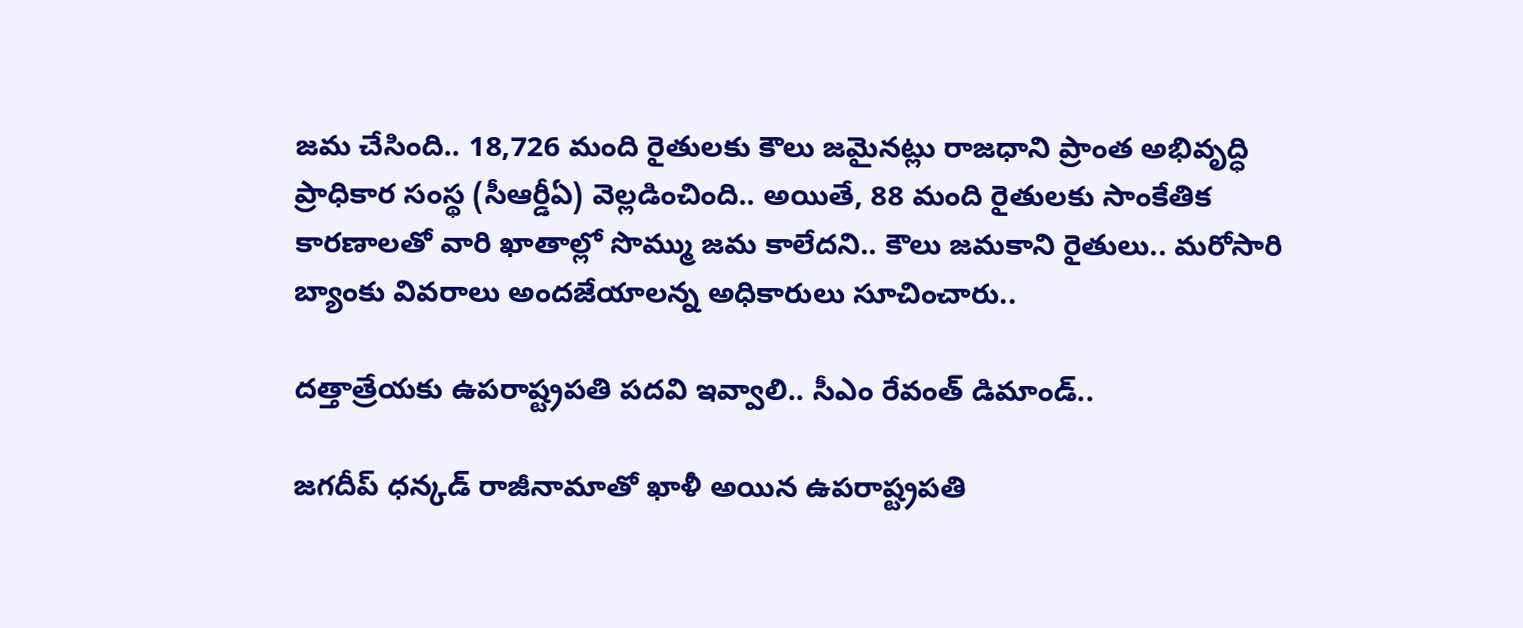జమ చేసింది.. 18,726 మంది రైతులకు కౌలు జమైనట్లు రాజధాని ప్రాంత అభివృద్ధి ప్రాధికార సంస్థ (సీఆర్డీఏ) వెల్లడించింది.. అయితే, 88 మంది రైతులకు సాంకేతిక కారణాలతో వారి ఖాతాల్లో సొమ్ము జమ కాలేదని.. కౌలు జమకాని రైతులు.. మరోసారి బ్యాంకు వివరాలు అందజేయాలన్న అధికారులు సూచించారు..

దత్తాత్రేయకు ఉపరాష్ట్రపతి పదవి ఇవ్వాలి.. సీఎం రేవంత్‌ డిమాండ్..

జగదీప్‌ ధన్కడ్ రాజీనామాతో ఖాళీ అయిన ఉపరాష్ట్రపతి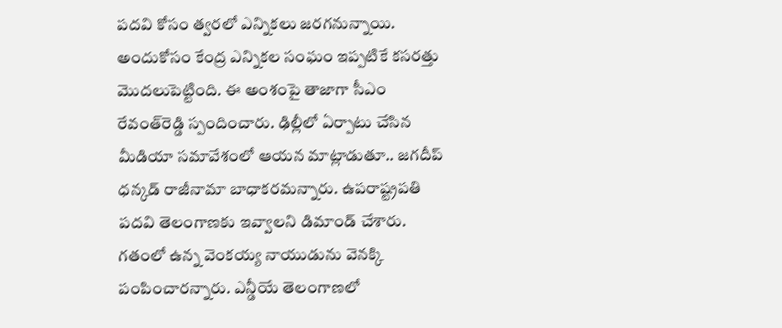పదవి కోసం త్వరలో ఎన్నికలు జరగనున్నాయి. అందుకోసం కేంద్ర ఎన్నికల సంఘం ఇప్పటికే కసరత్తు మొదలుపెట్టింది. ఈ అంశంపై తాజాగా సీఎం రేవంత్‌రెడ్డి స్పందించారు. ఢిల్లీలో ఏర్పాటు చేసిన మీడియా సమావేశంలో ఆయన మాట్లాడుతూ.. జగదీప్ ధన్కడ్ రాజీనామా బాధాకరమన్నారు. ఉపరాష్ట్రపతి పదవి తెలంగాణకు ఇవ్వాలని డిమాండ్ చేశారు. గతంలో ఉన్న వెంకయ్య నాయుడును వెనక్కి పంపించారన్నారు. ఎన్డీయే తెలంగాణలో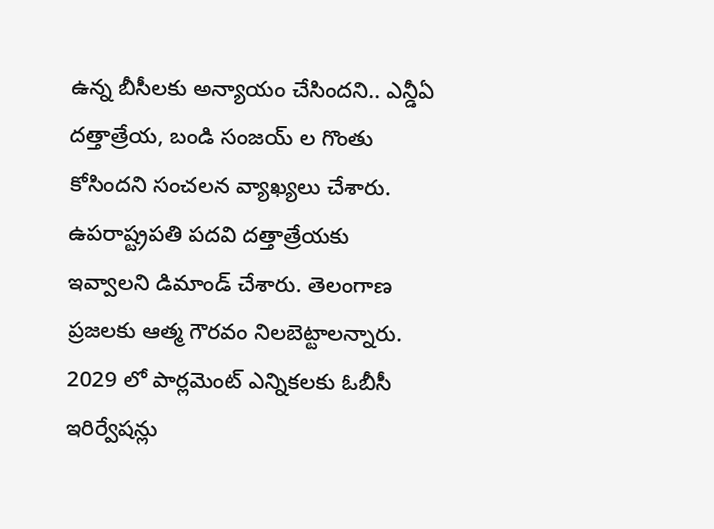ఉన్న బీసీలకు అన్యాయం చేసిందని.. ఎన్డీఏ దత్తాత్రేయ, బండి సంజయ్ ల గొంతు కోసిందని సంచలన వ్యాఖ్యలు చేశారు. ఉపరాష్ట్రపతి పదవి దత్తాత్రేయకు ఇవ్వాలని డిమాండ్ చేశారు. తెలంగాణ ప్రజలకు ఆత్మ గౌరవం నిలబెట్టాలన్నారు. 2029 లో పార్లమెంట్ ఎన్నికలకు ఓబీసీ ఇరిర్వేషన్లు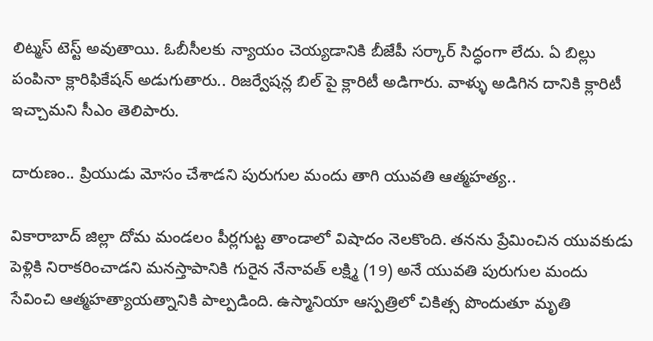లిట్మస్ టెస్ట్ అవుతాయి. ఓబీసీలకు న్యాయం చెయ్యడానికి బీజేపీ సర్కార్ సిద్ధంగా లేదు. ఏ బిల్లు పంపినా క్లారిఫికేషన్ అడుగుతారు.. రిజర్వేషన్ల బిల్ పై క్లారిటీ అడిగారు. వాళ్ళు అడిగిన దానికి క్లారిటీ ఇచ్చామని సీఎం తెలిపారు.

దారుణం.. ప్రియుడు మోసం చేశాడని పురుగుల మందు తాగి యువతి ఆత్మహత్య..

వికారాబాద్ జిల్లా దోమ మండలం పీర్లగుట్ట తాండాలో విషాదం నెలకొంది. తనను ప్రేమించిన యువకుడు పెళ్లికి నిరాకరించాడని మనస్తాపానికి గురైన నేనావత్ లక్ష్మి (19) అనే యువతి పురుగుల మందు సేవించి ఆత్మహత్యాయత్నానికి పాల్పడింది. ఉస్మానియా ఆస్పత్రిలో చికిత్స పొందుతూ మృతి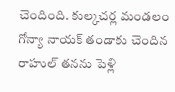చెందింది. కుల్కచర్ల మండలం గోన్యా నాయక్ తండాకు చెందిన రాహుల్ తనను పెళ్లి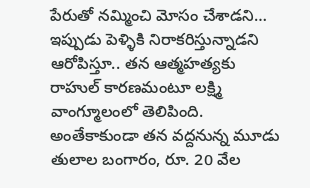పేరుతో నమ్మించి మోసం చేశాడని… ఇప్పుడు పెళ్ళికి నిరాకరిస్తున్నాడని ఆరోపిస్తూ.. తన ఆత్మహత్యకు రాహుల్ కారణమంటూ లక్ష్మి వాంగ్మూలంలో తెలిపింది. అంతేకాకుండా తన వద్దనున్న మూడు తులాల బంగారం, రూ. 20 వేల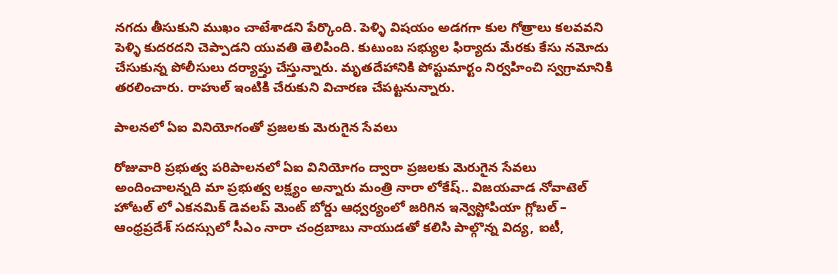నగదు తీసుకుని ముఖం చాటేశాడని పేర్కొంది. పెళ్ళి విషయం అడగగా కుల గోత్రాలు కలవవని పెళ్ళి కుదరదని చెప్పాడని యువతి తెలిపింది. కుటుంబ సభ్యుల ఫిర్యాదు మేరకు కేసు నమోదు చేసుకున్న పోలీసులు దర్యాప్తు చేస్తున్నారు. మృతదేహానికి పోస్టుమార్టం నిర్వహించి స్వగ్రామానికి తరలించారు. రాహుల్‌ ఇంటికి చేరుకుని విచారణ చేపట్టనున్నారు.

పాలనలో ఏఐ వినియోగంతో ప్రజలకు మెరుగైన సేవలు

రోజువారి ప్రభుత్వ పరిపాలనలో ఏఐ వినియోగం ద్వారా ప్రజలకు మెరుగైన సేవలు అందించాలన్నది మా ప్రభుత్వ లక్ష్యం అన్నారు మంత్రి నారా లోకేష్‌.. విజయవాడ నోవాటెల్ హోటల్ లో ఎకనమిక్ డెవలప్ మెంట్ బోర్డు ఆధ్వర్యంలో జరిగిన ఇన్వెస్టోపియా గ్లోబల్ – ఆంధ్రప్రదేశ్ సదస్సులో సీఎం నారా చంద్రబాబు నాయుడతో కలిసి పాల్గొన్న విద్య, ఐటీ,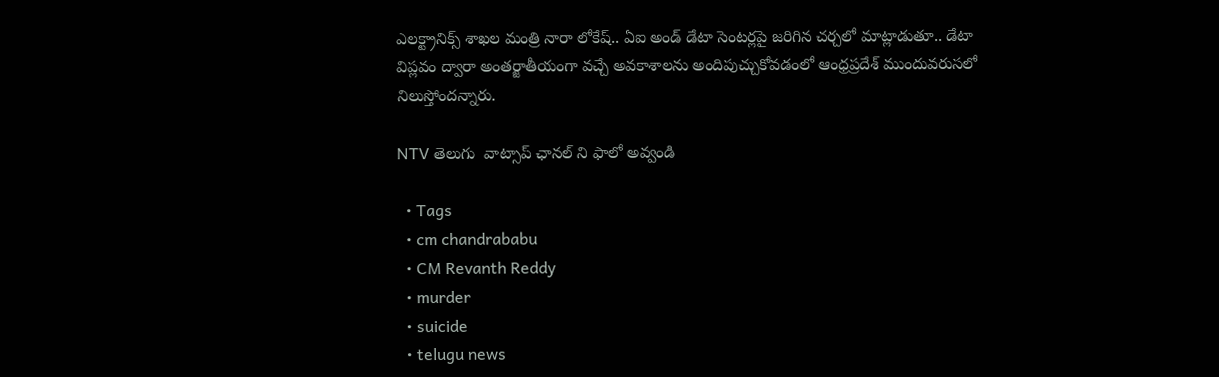ఎలక్ట్రానిక్స్ శాఖల మంత్రి నారా లోకేష్.. ఏఐ అండ్‌ డేటా సెంటర్లపై జరిగిన చర్చలో మాట్లాడుతూ.. డేటా విప్లవం ద్వారా అంతర్జాతీయంగా వచ్చే అవకాశాలను అందిపుచ్చుకోవడంలో ఆంధ్రప్రదేశ్ ముందువరుసలో నిలుస్తోందన్నారు.

NTV తెలుగు  వాట్సాప్ ఛానల్ ని ఫాలో అవ్వండి

  • Tags
  • cm chandrababu
  • CM Revanth Reddy
  • murder
  • suicide
  • telugu news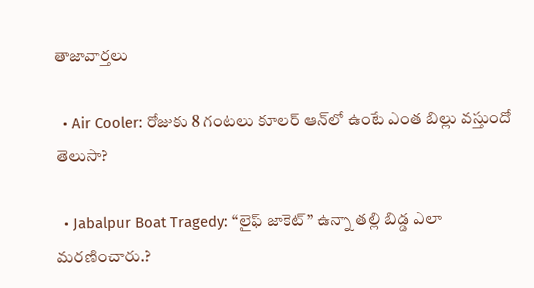తాజావార్తలు

  • Air Cooler: రోజుకు 8 గంటలు కూలర్‌ ఆన్‌లో ఉంటే ఎంత బిల్లు వస్తుందో తెలుసా?

  • Jabalpur Boat Tragedy: “లైఫ్ జాకెట్” ఉన్నా తల్లి బిడ్డ ఎలా మరణించారు.?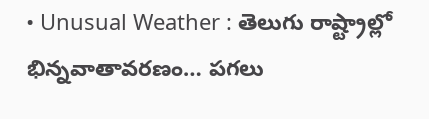• Unusual Weather : తెలుగు రాష్ట్రాల్లో భిన్నవాతావరణం… పగలు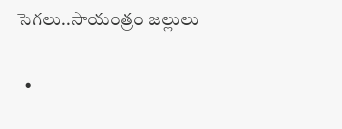సెగలు..సాయంత్రం జల్లులు

  •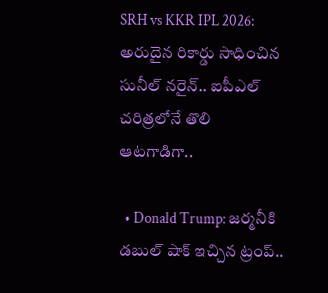SRH vs KKR IPL 2026: అరుదైన రికార్డు సాధించిన సునీల్ నరైన్.. ఐపీఎల్ చరిత్రలోనే తొలి ఆటగాడిగా..

  • Donald Trump: జర్మనీకి డబుల్ షాక్ ఇచ్చిన ట్రంప్..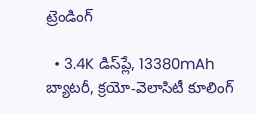ట్రెండింగ్‌

  • 3.4K డిస్‌ప్లే, 13380mAh బ్యాటరీ, క్రయో-వెలాసిటీ కూలింగ్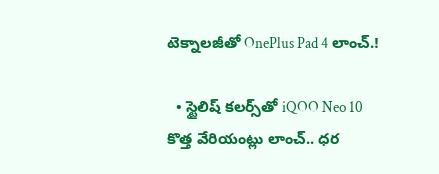టెక్నాలజీతో OnePlus Pad 4 లాంచ్.!

  • స్టైలిష్ కలర్స్‌తో iQOO Neo 10 కొత్త వేరియంట్లు లాంచ్.. ధర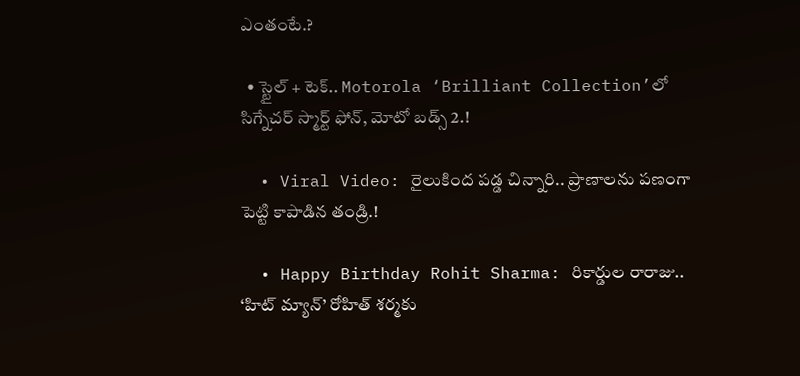ఎంతంటే.?

  • స్టైల్ + టెక్.. Motorola ‘Brilliant Collection’లో సిగ్నేచర్ స్మార్ట్ ఫోన్, మోటో బడ్స్ 2.!

  • Viral Video: రైలుకింద పడ్డ చిన్నారి.. ప్రాణాలను పణంగా పెట్టి కాపాడిన తండ్రి.!

  • Happy Birthday Rohit Sharma: రికార్డుల రారాజు.. ‘హిట్‌ మ్యాన్’ రోహిత్ శర్మకు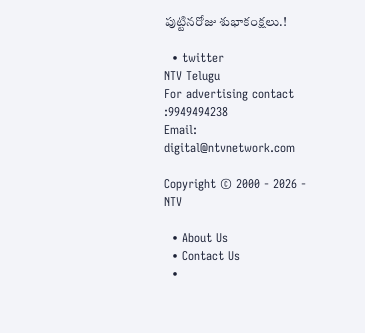పుట్టినరోజు శుభాకంక్షలు.!

  • twitter
NTV Telugu
For advertising contact :9949494238
Email: digital@ntvnetwork.com

Copyright © 2000 - 2026 - NTV

  • About Us
  • Contact Us
  •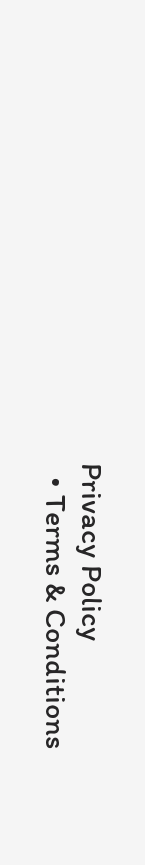Privacy Policy
  • Terms & Conditions